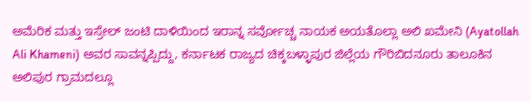ಅಮೆರಿಕ ಮತ್ತು ಇಸ್ರೇಲ್ ಜಂಟಿ ದಾಳಿಯಿಂದ ಇರಾನ್ನ ಸರ್ವೋಚ್ಚ ನಾಯಕ ಅಯತೊಲ್ಲಾ ಅಲಿ ಖಮೇನಿ (Ayatollah Ali Khameni) ಅವರ ಸಾವನ್ನಪ್ಪಿದ್ದು, ಕರ್ನಾಟಕ ರಾಜ್ಯದ ಚಿಕ್ಕಬಳ್ಳಾಪುರ ಜಿಲ್ಲೆಯ ಗೌರಿಬಿದನೂರು ತಾಲೂಕಿನ ಅಲಿಪುರ ಗ್ರಾಮದಲ್ಲೂ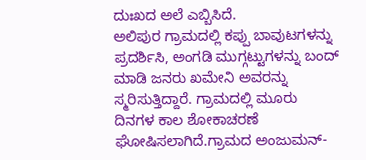ದುಃಖದ ಅಲೆ ಎಬ್ಬಿಸಿದೆ.
ಅಲಿಪುರ ಗ್ರಾಮದಲ್ಲಿ ಕಪ್ಪು ಬಾವುಟಗಳನ್ನು ಪ್ರದರ್ಶಿಸಿ, ಅಂಗಡಿ ಮುಗ್ಗಟ್ಟುಗಳನ್ನು ಬಂದ್ ಮಾಡಿ ಜನರು ಖಮೇನಿ ಅವರನ್ನು ಸ್ಮರಿಸುತ್ತಿದ್ದಾರೆ. ಗ್ರಾಮದಲ್ಲಿ ಮೂರು ದಿನಗಳ ಕಾಲ ಶೋಕಾಚರಣೆ ಘೋಷಿಸಲಾಗಿದೆ.ಗ್ರಾಮದ ಅಂಜುಮನ್-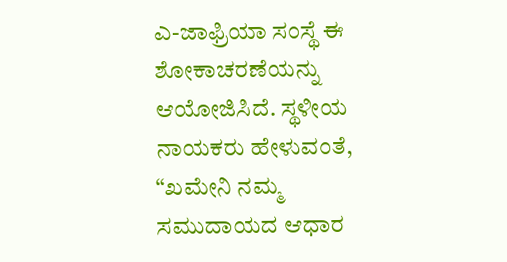ಎ-ಜಾಫ್ರಿಯಾ ಸಂಸ್ಥೆ ಈ ಶೋಕಾಚರಣೆಯನ್ನು ಆಯೋಜಿಸಿದೆ. ಸ್ಥಳೀಯ ನಾಯಕರು ಹೇಳುವಂತೆ, “ಖಮೇನಿ ನಮ್ಮ ಸಮುದಾಯದ ಆಧಾರ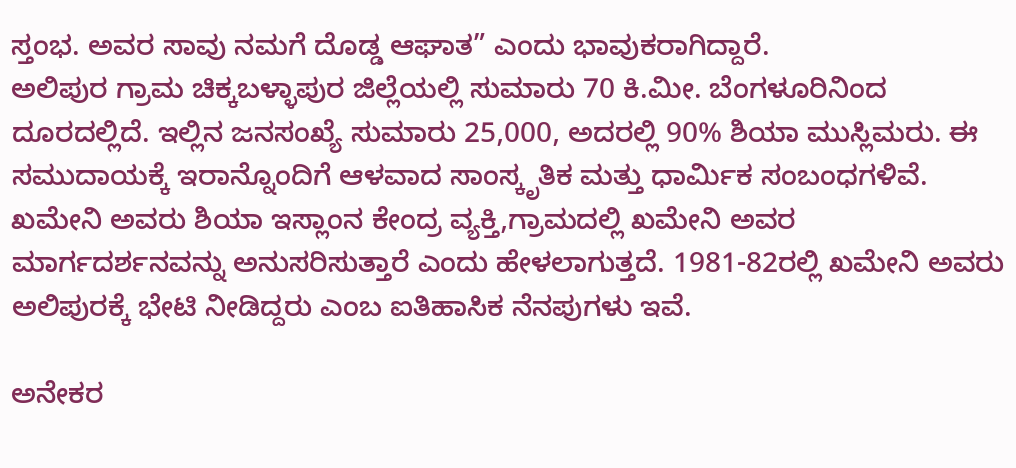ಸ್ತಂಭ. ಅವರ ಸಾವು ನಮಗೆ ದೊಡ್ಡ ಆಘಾತ” ಎಂದು ಭಾವುಕರಾಗಿದ್ದಾರೆ.
ಅಲಿಪುರ ಗ್ರಾಮ ಚಿಕ್ಕಬಳ್ಳಾಪುರ ಜಿಲ್ಲೆಯಲ್ಲಿ ಸುಮಾರು 70 ಕಿ.ಮೀ. ಬೆಂಗಳೂರಿನಿಂದ ದೂರದಲ್ಲಿದೆ. ಇಲ್ಲಿನ ಜನಸಂಖ್ಯೆ ಸುಮಾರು 25,000, ಅದರಲ್ಲಿ 90% ಶಿಯಾ ಮುಸ್ಲಿಮರು. ಈ ಸಮುದಾಯಕ್ಕೆ ಇರಾನ್ನೊಂದಿಗೆ ಆಳವಾದ ಸಾಂಸ್ಕೃತಿಕ ಮತ್ತು ಧಾರ್ಮಿಕ ಸಂಬಂಧಗಳಿವೆ. ಖಮೇನಿ ಅವರು ಶಿಯಾ ಇಸ್ಲಾಂನ ಕೇಂದ್ರ ವ್ಯಕ್ತಿ,ಗ್ರಾಮದಲ್ಲಿ ಖಮೇನಿ ಅವರ ಮಾರ್ಗದರ್ಶನವನ್ನು ಅನುಸರಿಸುತ್ತಾರೆ ಎಂದು ಹೇಳಲಾಗುತ್ತದೆ. 1981-82ರಲ್ಲಿ ಖಮೇನಿ ಅವರು ಅಲಿಪುರಕ್ಕೆ ಭೇಟಿ ನೀಡಿದ್ದರು ಎಂಬ ಐತಿಹಾಸಿಕ ನೆನಪುಗಳು ಇವೆ.

ಅನೇಕರ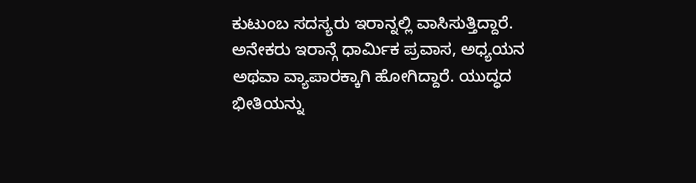ಕುಟುಂಬ ಸದಸ್ಯರು ಇರಾನ್ನಲ್ಲಿ ವಾಸಿಸುತ್ತಿದ್ದಾರೆ. ಅನೇಕರು ಇರಾನ್ಗೆ ಧಾರ್ಮಿಕ ಪ್ರವಾಸ, ಅಧ್ಯಯನ ಅಥವಾ ವ್ಯಾಪಾರಕ್ಕಾಗಿ ಹೋಗಿದ್ದಾರೆ. ಯುದ್ಧದ ಭೀತಿಯನ್ನು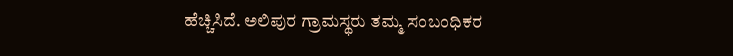ಹೆಚ್ಚಿಸಿದೆ. ಅಲಿಪುರ ಗ್ರಾಮಸ್ಥರು ತಮ್ಮ ಸಂಬಂಧಿಕರ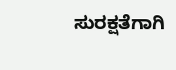ಸುರಕ್ಷತೆಗಾಗಿ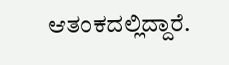ಆತಂಕದಲ್ಲಿದ್ದಾರೆ.